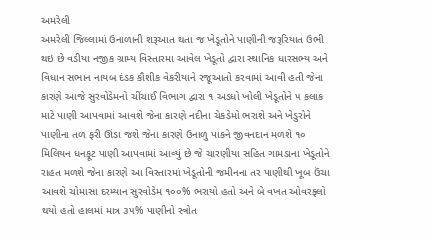અમરેલી
અમરેલી જિલ્લામાં ઉનાળાની શરૂઆત થતા જ ખેડૂતોને પાણીની જરૂરિયાત ઉભી થઇ છે વડીયા નજીક ગ્રામ્ય વિસ્તારમા આવેલ ખેડૂતો દ્વારા સ્થાનિક ધારસભ્ય અને વિધાન સભાન નાયબ દંડક કૌશીક વેકરીયાને રજૂઆતો કરવામાં આવી હતી જેના કારણે આજે સુરવોડેમનો ચીંચાઈ વિભાગ દ્વારા ૧ અડધો ખોલી ખેડૂતોને ૫ કલાક માટે પાણી આપવામાં આવશે જેના કારણે નદીના ચેકડેમો ભરાશે અને ખેડુરોને પાણીના તળ ફરી ઊંડા જશે જેના કારણે ઉનાળુ પાકને જીવનદાન મળશે ૧૦ મિલિયન ધનફૂટ પાણી આપવામાં આવ્યું છે જે ચારણીયા સહિત ગામડાના ખેડૂતોને રાહત મળશે જેના કારણે આ વિસ્તારમાં ખેડૂતોની જમીનના તર પાણીથી ખૂબ ઉંચા આવશે ચોમાસા દરમ્યાન સુરવોડેમ ૧૦૦% ભરાયો હતો અને બે વખત ઓવરફ્લો થયો હતો હાલમાં માત્ર ૩૫% પાણીનો સ્ત્રોત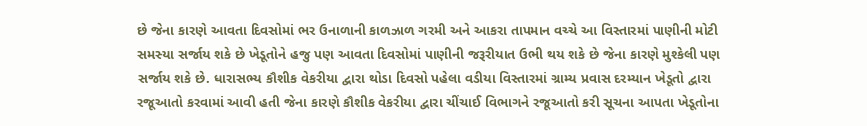છે જેના કારણે આવતા દિવસોમાં ભર ઉનાળાની કાળઝાળ ગરમી અને આકરા તાપમાન વચ્ચે આ વિસ્તારમાં પાણીની મોટી સમસ્યા સર્જાય શકે છે ખેડૂતોને હજુ પણ આવતા દિવસોમાં પાણીની જરૂરીયાત ઉભી થય શકે છે જેના કારણે મુશ્કેલી પણ સર્જાય શકે છે. ધારાસભ્ય કૌશીક વેકરીયા દ્વારા થોડા દિવસો પહેલા વડીયા વિસ્તારમાં ગ્રામ્ય પ્રવાસ દરમ્યાન ખેડૂતો દ્વારા રજૂઆતો કરવામાં આવી હતી જેના કારણે કૌશીક વેકરીયા દ્વારા ચીંચાઈ વિભાગને રજૂઆતો કરી સૂચના આપતા ખેડૂતોના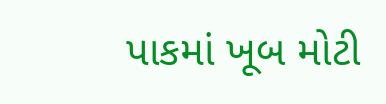પાકમાં ખૂબ મોટી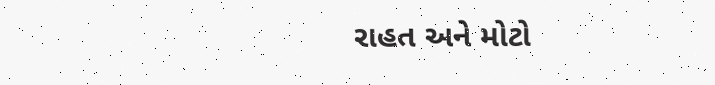રાહત અને મોટો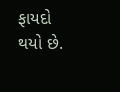ફાયદો થયો છે.